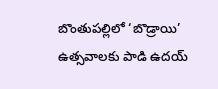బొంతుపల్లిలో ‘బొడ్రాయి’ ఉత్సవాలకు పాడి ఉదయ్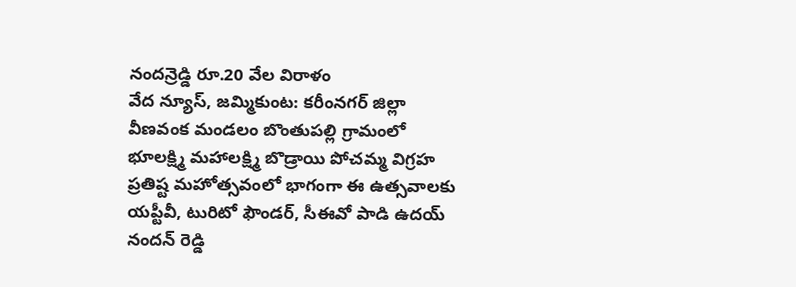నందన్రెడ్డి రూ.20 వేల విరాళం
వేద న్యూస్, జమ్మికుంట: కరీంనగర్ జిల్లా వీణవంక మండలం బొంతుపల్లి గ్రామంలో భూలక్ష్మి మహాలక్ష్మి బొడ్రాయి పోచమ్మ విగ్రహ ప్రతిష్ట మహోత్సవంలో భాగంగా ఈ ఉత్సవాలకు యప్టీవీ, టురిటో ఫౌండర్, సీఈవో పాడి ఉదయ్ నందన్ రెడ్డి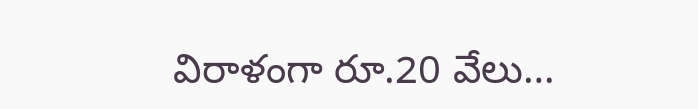విరాళంగా రూ.20 వేలు…